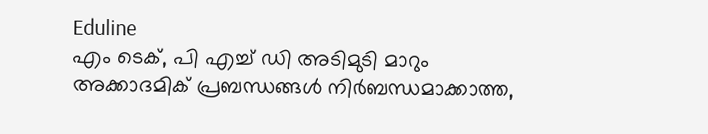Eduline
എം ടെക്, പി എച്ച് ഡി അടിമുടി മാറും
അക്കാദമിക് പ്രബന്ധങ്ങൾ നിർബന്ധമാക്കാത്ത,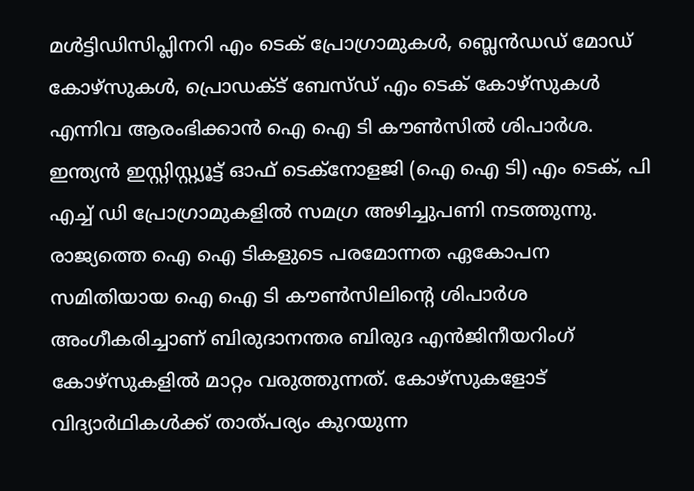മൾട്ടിഡിസിപ്ലിനറി എം ടെക് പ്രോഗ്രാമുകൾ, ബ്ലെൻഡഡ് മോഡ് കോഴ്സുകൾ, പ്രൊഡക്ട് ബേസ്ഡ് എം ടെക് കോഴ്സുകൾ എന്നിവ ആരംഭിക്കാൻ ഐ ഐ ടി കൗൺസിൽ ശിപാർശ.
ഇന്ത്യൻ ഇസ്റ്റിസ്റ്റ്യൂട്ട് ഓഫ് ടെക്നോളജി (ഐ ഐ ടി) എം ടെക്, പി എച്ച് ഡി പ്രോഗ്രാമുകളിൽ സമഗ്ര അഴിച്ചുപണി നടത്തുന്നു. രാജ്യത്തെ ഐ ഐ ടികളുടെ പരമോന്നത ഏകോപന സമിതിയായ ഐ ഐ ടി കൗൺസിലിന്റെ ശിപാർശ അംഗീകരിച്ചാണ് ബിരുദാനന്തര ബിരുദ എൻജിനീയറിംഗ് കോഴ്സുകളിൽ മാറ്റം വരുത്തുന്നത്. കോഴ്സുകളോട് വിദ്യാർഥികൾക്ക് താത്പര്യം കുറയുന്ന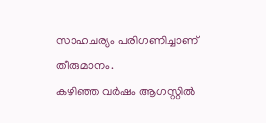സാഹചര്യം പരിഗണിച്ചാണ് തീരുമാനം.
കഴിഞ്ഞ വർഷം ആഗസ്റ്റിൽ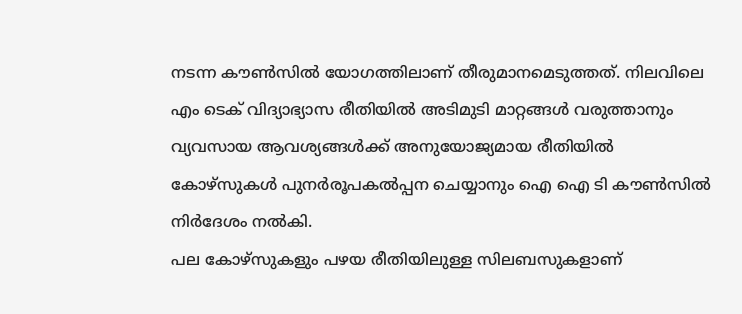നടന്ന കൗൺസിൽ യോഗത്തിലാണ് തീരുമാനമെടുത്തത്. നിലവിലെ എം ടെക് വിദ്യാഭ്യാസ രീതിയിൽ അടിമുടി മാറ്റങ്ങൾ വരുത്താനും വ്യവസായ ആവശ്യങ്ങൾക്ക് അനുയോജ്യമായ രീതിയിൽ കോഴ്സുകൾ പുനർരൂപകൽപ്പന ചെയ്യാനും ഐ ഐ ടി കൗൺസിൽ നിർദേശം നൽകി.
പല കോഴ്സുകളും പഴയ രീതിയിലുള്ള സിലബസുകളാണ്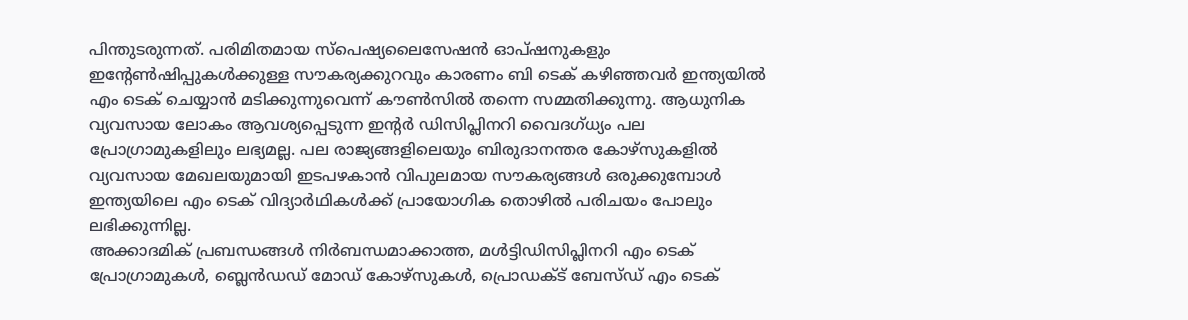പിന്തുടരുന്നത്. പരിമിതമായ സ്പെഷ്യലൈസേഷൻ ഓപ്ഷനുകളും ഇന്റേൺഷിപ്പുകൾക്കുള്ള സൗകര്യക്കുറവും കാരണം ബി ടെക് കഴിഞ്ഞവർ ഇന്ത്യയിൽ എം ടെക് ചെയ്യാൻ മടിക്കുന്നുവെന്ന് കൗൺസിൽ തന്നെ സമ്മതിക്കുന്നു. ആധുനിക വ്യവസായ ലോകം ആവശ്യപ്പെടുന്ന ഇന്റർ ഡിസിപ്ലിനറി വൈദഗ്ധ്യം പല പ്രോഗ്രാമുകളിലും ലഭ്യമല്ല. പല രാജ്യങ്ങളിലെയും ബിരുദാനന്തര കോഴ്സുകളിൽ വ്യവസായ മേഖലയുമായി ഇടപഴകാൻ വിപുലമായ സൗകര്യങ്ങൾ ഒരുക്കുമ്പോൾ ഇന്ത്യയിലെ എം ടെക് വിദ്യാർഥികൾക്ക് പ്രായോഗിക തൊഴിൽ പരിചയം പോലും ലഭിക്കുന്നില്ല.
അക്കാദമിക് പ്രബന്ധങ്ങൾ നിർബന്ധമാക്കാത്ത, മൾട്ടിഡിസിപ്ലിനറി എം ടെക് പ്രോഗ്രാമുകൾ, ബ്ലെൻഡഡ് മോഡ് കോഴ്സുകൾ, പ്രൊഡക്ട് ബേസ്ഡ് എം ടെക്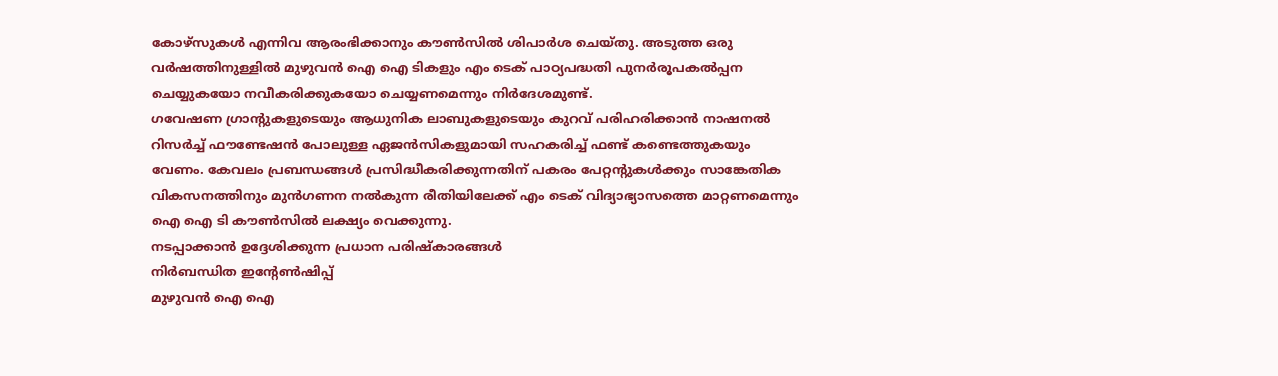കോഴ്സുകൾ എന്നിവ ആരംഭിക്കാനും കൗൺസിൽ ശിപാർശ ചെയ്തു. അടുത്ത ഒരു വർഷത്തിനുള്ളിൽ മുഴുവൻ ഐ ഐ ടികളും എം ടെക് പാഠ്യപദ്ധതി പുനർരൂപകൽപ്പന ചെയ്യുകയോ നവീകരിക്കുകയോ ചെയ്യണമെന്നും നിർദേശമുണ്ട്.
ഗവേഷണ ഗ്രാന്റുകളുടെയും ആധുനിക ലാബുകളുടെയും കുറവ് പരിഹരിക്കാൻ നാഷനൽ റിസർച്ച് ഫൗണ്ടേഷൻ പോലുള്ള ഏജൻസികളുമായി സഹകരിച്ച് ഫണ്ട് കണ്ടെത്തുകയും വേണം. കേവലം പ്രബന്ധങ്ങൾ പ്രസിദ്ധീകരിക്കുന്നതിന് പകരം പേറ്റന്റുകൾക്കും സാങ്കേതിക വികസനത്തിനും മുൻഗണന നൽകുന്ന രീതിയിലേക്ക് എം ടെക് വിദ്യാഭ്യാസത്തെ മാറ്റണമെന്നും ഐ ഐ ടി കൗൺസിൽ ലക്ഷ്യം വെക്കുന്നു.
നടപ്പാക്കാൻ ഉദ്ദേശിക്കുന്ന പ്രധാന പരിഷ്കാരങ്ങൾ
നിർബന്ധിത ഇന്റേൺഷിപ്പ്
മുഴുവൻ ഐ ഐ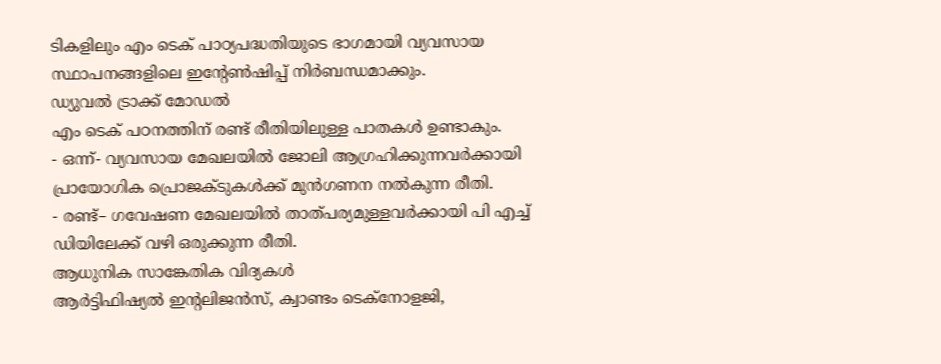ടികളിലും എം ടെക് പാഠ്യപദ്ധതിയുടെ ഭാഗമായി വ്യവസായ സ്ഥാപനങ്ങളിലെ ഇന്റേൺഷിപ്പ് നിർബന്ധമാക്കും.
ഡ്യുവൽ ട്രാക്ക് മോഡൽ
എം ടെക് പഠനത്തിന് രണ്ട് രീതിയിലുള്ള പാതകൾ ഉണ്ടാകും.
- ഒന്ന്- വ്യവസായ മേഖലയിൽ ജോലി ആഗ്രഹിക്കുന്നവർക്കായി പ്രായോഗിക പ്രൊജക്ടുകൾക്ക് മുൻഗണന നൽകുന്ന രീതി.
- രണ്ട്– ഗവേഷണ മേഖലയിൽ താത്പര്യമുള്ളവർക്കായി പി എച്ച് ഡിയിലേക്ക് വഴി ഒരുക്കുന്ന രീതി.
ആധുനിക സാങ്കേതിക വിദ്യകൾ
ആർട്ടിഫിഷ്യൽ ഇന്റലിജൻസ്, ക്വാണ്ടം ടെക്നോളജി,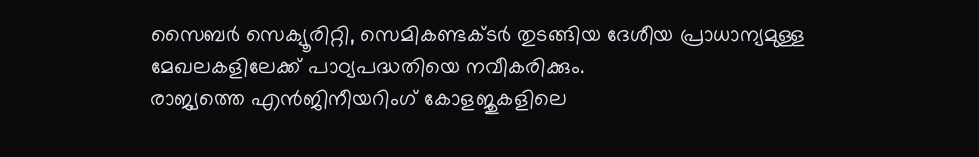സൈബർ സെക്യൂരിറ്റി, സെമികണ്ടക്ടർ തുടങ്ങിയ ദേശീയ പ്രാധാന്യമുള്ള മേഖലകളിലേക്ക് പാഠ്യപദ്ധതിയെ നവീകരിക്കും.
രാജ്യത്തെ എൻജിനീയറിംഗ് കോളജുകളിലെ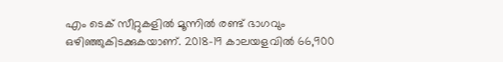എം ടെക് സീറ്റുകളിൽ മൂന്നിൽ രണ്ട് ഭാഗവും ഒഴിഞ്ഞുകിടക്കുകയാണ്. 2018-19 കാലയളവിൽ 66,900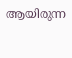ആയിരുന്ന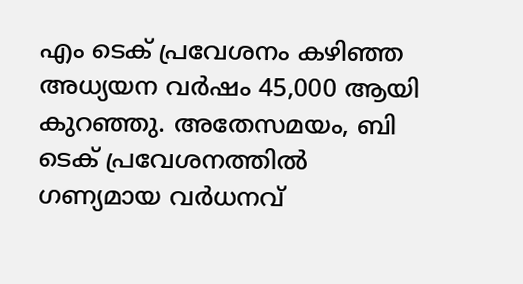എം ടെക് പ്രവേശനം കഴിഞ്ഞ അധ്യയന വർഷം 45,000 ആയി കുറഞ്ഞു. അതേസമയം, ബി ടെക് പ്രവേശനത്തിൽ ഗണ്യമായ വർധനവ്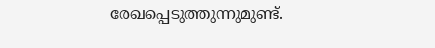രേഖപ്പെടുത്തുന്നുമുണ്ട്.